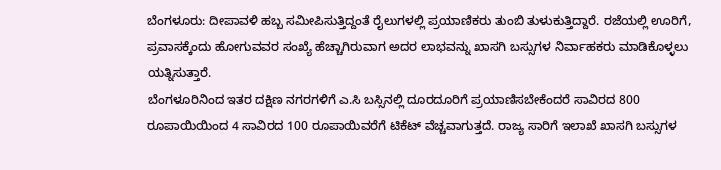ಬೆಂಗಳೂರು: ದೀಪಾವಳಿ ಹಬ್ಬ ಸಮೀಪಿಸುತ್ತಿದ್ದಂತೆ ರೈಲುಗಳಲ್ಲಿ ಪ್ರಯಾಣಿಕರು ತುಂಬಿ ತುಳುಕುತ್ತಿದ್ದಾರೆ. ರಜೆಯಲ್ಲಿ ಊರಿಗೆ, ಪ್ರವಾಸಕ್ಕೆಂದು ಹೋಗುವವರ ಸಂಖ್ಯೆ ಹೆಚ್ಚಾಗಿರುವಾಗ ಅದರ ಲಾಭವನ್ನು ಖಾಸಗಿ ಬಸ್ಸುಗಳ ನಿರ್ವಾಹಕರು ಮಾಡಿಕೊಳ್ಳಲು ಯತ್ನಿಸುತ್ತಾರೆ.
ಬೆಂಗಳೂರಿನಿಂದ ಇತರ ದಕ್ಷಿಣ ನಗರಗಳಿಗೆ ಎ.ಸಿ ಬಸ್ಸಿನಲ್ಲಿ ದೂರದೂರಿಗೆ ಪ್ರಯಾಣಿಸಬೇಕೆಂದರೆ ಸಾವಿರದ 800 ರೂಪಾಯಿಯಿಂದ 4 ಸಾವಿರದ 100 ರೂಪಾಯಿವರೆಗೆ ಟಿಕೆಟ್ ವೆಚ್ಚವಾಗುತ್ತದೆ. ರಾಜ್ಯ ಸಾರಿಗೆ ಇಲಾಖೆ ಖಾಸಗಿ ಬಸ್ಸುಗಳ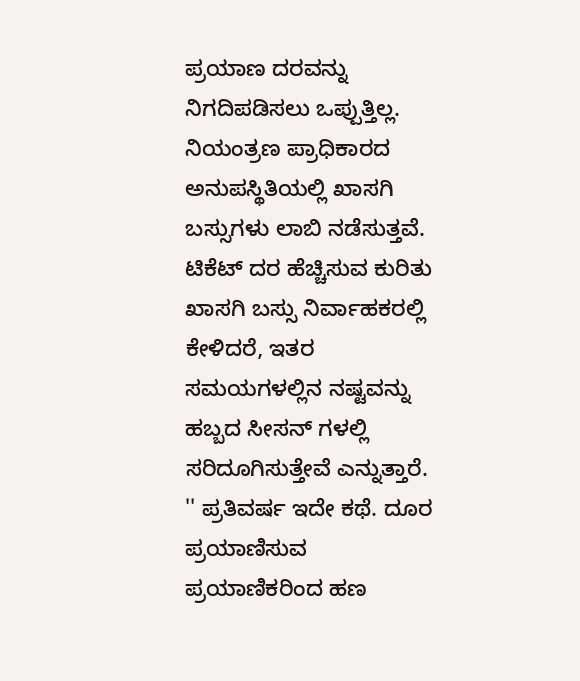ಪ್ರಯಾಣ ದರವನ್ನು ನಿಗದಿಪಡಿಸಲು ಒಪ್ಪುತ್ತಿಲ್ಲ. ನಿಯಂತ್ರಣ ಪ್ರಾಧಿಕಾರದ ಅನುಪಸ್ಥಿತಿಯಲ್ಲಿ ಖಾಸಗಿ ಬಸ್ಸುಗಳು ಲಾಬಿ ನಡೆಸುತ್ತವೆ. ಟಿಕೆಟ್ ದರ ಹೆಚ್ಚಿಸುವ ಕುರಿತು ಖಾಸಗಿ ಬಸ್ಸು ನಿರ್ವಾಹಕರಲ್ಲಿ ಕೇಳಿದರೆ, ಇತರ ಸಮಯಗಳಲ್ಲಿನ ನಷ್ಟವನ್ನು ಹಬ್ಬದ ಸೀಸನ್ ಗಳಲ್ಲಿ ಸರಿದೂಗಿಸುತ್ತೇವೆ ಎನ್ನುತ್ತಾರೆ.
'' ಪ್ರತಿವರ್ಷ ಇದೇ ಕಥೆ. ದೂರ ಪ್ರಯಾಣಿಸುವ ಪ್ರಯಾಣಿಕರಿಂದ ಹಣ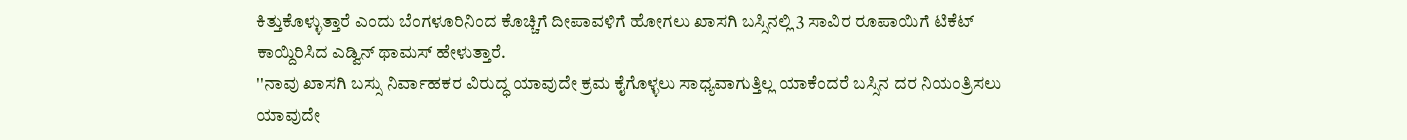ಕಿತ್ತುಕೊಳ್ಳುತ್ತಾರೆ ಎಂದು ಬೆಂಗಳೂರಿನಿಂದ ಕೊಚ್ಚಿಗೆ ದೀಪಾವಳಿಗೆ ಹೋಗಲು ಖಾಸಗಿ ಬಸ್ಸಿನಲ್ಲಿ 3 ಸಾವಿರ ರೂಪಾಯಿಗೆ ಟಿಕೆಟ್ ಕಾಯ್ದಿರಿಸಿದ ಎಡ್ವಿನ್ ಥಾಮಸ್ ಹೇಳುತ್ತಾರೆ.
''ನಾವು ಖಾಸಗಿ ಬಸ್ಸು ನಿರ್ವಾಹಕರ ವಿರುದ್ಧ ಯಾವುದೇ ಕ್ರಮ ಕೈಗೊಳ್ಳಲು ಸಾಧ್ಯವಾಗುತ್ತಿಲ್ಲ ಯಾಕೆಂದರೆ ಬಸ್ಸಿನ ದರ ನಿಯಂತ್ರಿಸಲು ಯಾವುದೇ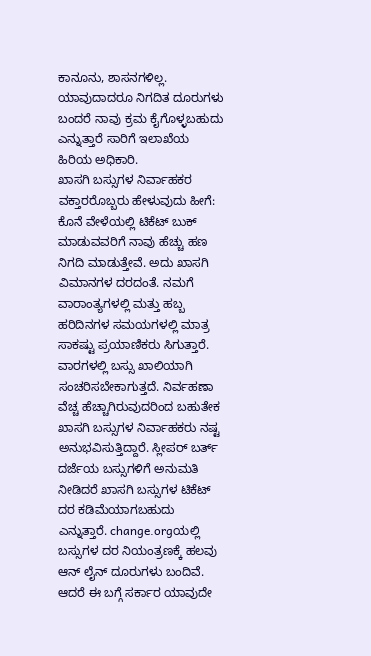ಕಾನೂನು, ಶಾಸನಗಳಿಲ್ಲ. ಯಾವುದಾದರೂ ನಿಗದಿತ ದೂರುಗಳು ಬಂದರೆ ನಾವು ಕ್ರಮ ಕೈಗೊಳ್ಳಬಹುದು ಎನ್ನುತ್ತಾರೆ ಸಾರಿಗೆ ಇಲಾಖೆಯ ಹಿರಿಯ ಅಧಿಕಾರಿ.
ಖಾಸಗಿ ಬಸ್ಸುಗಳ ನಿರ್ವಾಹಕರ ವಕ್ತಾರರೊಬ್ಬರು ಹೇಳುವುದು ಹೀಗೆ: ಕೊನೆ ವೇಳೆಯಲ್ಲಿ ಟಿಕೆಟ್ ಬುಕ್ ಮಾಡುವವರಿಗೆ ನಾವು ಹೆಚ್ಚು ಹಣ ನಿಗದಿ ಮಾಡುತ್ತೇವೆ. ಅದು ಖಾಸಗಿ ವಿಮಾನಗಳ ದರದಂತೆ. ನಮಗೆ ವಾರಾಂತ್ಯಗಳಲ್ಲಿ ಮತ್ತು ಹಬ್ಬ ಹರಿದಿನಗಳ ಸಮಯಗಳಲ್ಲಿ ಮಾತ್ರ ಸಾಕಷ್ಟು ಪ್ರಯಾಣಿಕರು ಸಿಗುತ್ತಾರೆ. ವಾರಗಳಲ್ಲಿ ಬಸ್ಸು ಖಾಲಿಯಾಗಿ ಸಂಚರಿಸಬೇಕಾಗುತ್ತದೆ. ನಿರ್ವಹಣಾ ವೆಚ್ಚ ಹೆಚ್ಚಾಗಿರುವುದರಿಂದ ಬಹುತೇಕ ಖಾಸಗಿ ಬಸ್ಸುಗಳ ನಿರ್ವಾಹಕರು ನಷ್ಟ ಅನುಭವಿಸುತ್ತಿದ್ದಾರೆ. ಸ್ಲೀಪರ್ ಬರ್ತ್ ದರ್ಜೆಯ ಬಸ್ಸುಗಳಿಗೆ ಅನುಮತಿ ನೀಡಿದರೆ ಖಾಸಗಿ ಬಸ್ಸುಗಳ ಟಿಕೆಟ್ ದರ ಕಡಿಮೆಯಾಗಬಹುದು ಎನ್ನುತ್ತಾರೆ. change.orgಯಲ್ಲಿ ಬಸ್ಸುಗಳ ದರ ನಿಯಂತ್ರಣಕ್ಕೆ ಹಲವು ಆನ್ ಲೈನ್ ದೂರುಗಳು ಬಂದಿವೆ. ಆದರೆ ಈ ಬಗ್ಗೆ ಸರ್ಕಾರ ಯಾವುದೇ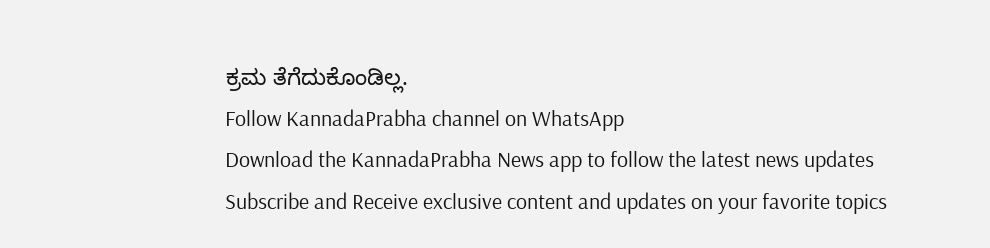ಕ್ರಮ ತೆಗೆದುಕೊಂಡಿಲ್ಲ.
Follow KannadaPrabha channel on WhatsApp
Download the KannadaPrabha News app to follow the latest news updates
Subscribe and Receive exclusive content and updates on your favorite topics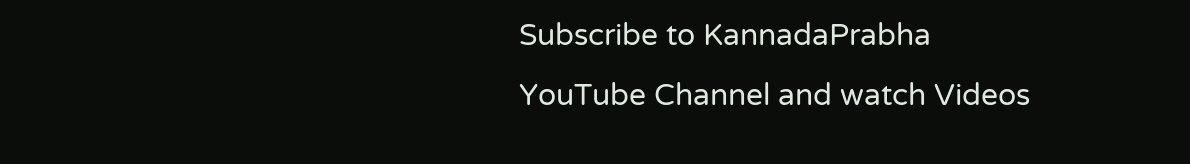Subscribe to KannadaPrabha YouTube Channel and watch Videos